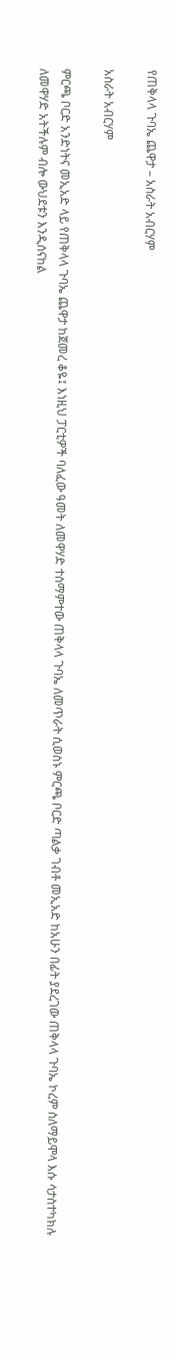የጠቅላላ ጉባኤ ጨዋታ – አስራት አብርሃም

አስራት አብርሃም

ምርጫ ቦርድ አንድነትና መኢአድ ላይ የጠቅላላ ጉባኤ ጨዋታ ከጀመረ ቆዬ፤ እነዚህ ፓርቲዎች ባለፈው ዓመት ለመዋሃድ ተስማምተው ጠቅላላ ጉባኤ ለመጥራት ሲወስኑ ምርጫ ቦርድ ጣልቃ ገብቶ መኢአድ ከአሁን በፊት ያደረገው ጠቅላላ ጉባኤ ኮረም ስለማይሞላ እሱ ሳታስተካክሉ ለመዋሃድ አትችሉም ብሎ ውህደቱን እንዲሰናከል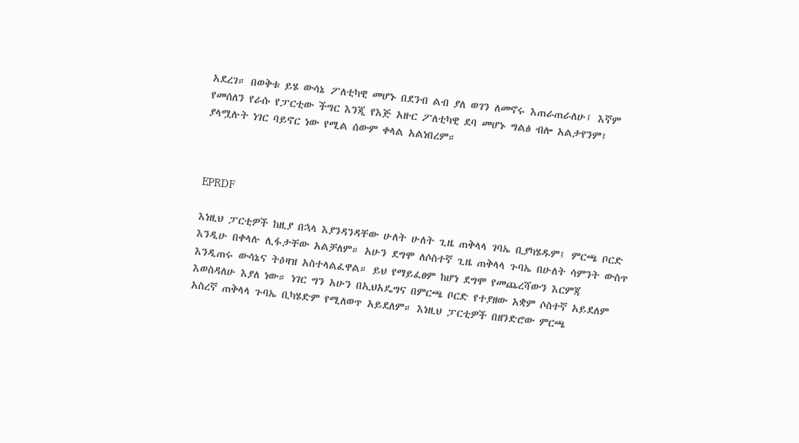አደረገ። በወቅቱ ይሄ ውሳኔ ፖለቲካዊ መሆኑ በደንብ ልብ ያለ ወገን ለመኖሩ እጠራጠራለሁ፤ እኛም የመሰለን የራሱ የፓርቲው ችግር እንጂ የእጅ አዙር ፖለቲካዊ ደባ መሆኑ ግልፅ ብሎ አልታየንም፤ ያላሟሉት ነገር ባይኖር ነው የሚል ሰውም ቀላል አልነበረም።



EPRDF

እነዚህ ፓርቲዎች ከዚያ በኋላ እያንዳንዳቸው ሁለት ሁለት ጊዜ ጠቅላላ ገባኤ ቢያካሄዱም፤ ምርጫ ቦርድ እንዲሁ በቀላሉ ሊፋታቸው አልቻለም። አሁን ደግሞ ለሶስተኛ ጊዜ ጠቅላላ ጉባኤ በሁለት ሳምንት ውስጥ እንዲጠሩ ውሳኔና ትዕዛዝ አስተላልፈዋል። ይህ የማይፈፀም ከሆነ ደግሞ የመጨረሻውን እርምጃ እወስዳለሁ እያለ ነው። ነገር ግን አሁን በኢህአዴግና በምርጫ ቦርድ የተያዘው አቋም ሶስተኛ አይደለም አስረኛ ጠቅላላ ጉባኤ ቢካሄድም የሚለወጥ አይደለም። እነዚህ ፓርቲዎች በዘንድሮው ምርጫ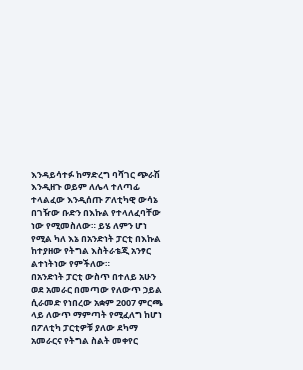እንዳይሳተፉ ከማድረግ ባሻገር ጭራሽ እንዲዘጉ ወይም ለሌላ ተለጣፊ ተላልፈው እንዲሰጡ ፖለቲካዊ ውሳኔ በገዥው ቡድን በእኩል የተላለፈባቸው ነው የሚመስለው። ይሄ ለምን ሆነ የሚል ካለ እኔ በአንድነት ፓርቲ በእኩል ከተያዘው የትግል እስትራቴጂ አንፃር ልተነትነው የምችለው።
በአንድነት ፓርቲ ውስጥ በተለይ አሁን ወደ አመራር በመጣው የለውጥ ኃይል ሲራመድ የነበረው አቋም 2007 ምርጫ ላይ ለውጥ ማምጣት የሚፈለግ ከሆነ በፖለቲካ ፓርቲዎቹ ያለው ደካማ አመራርና የትግል ስልት መቀየር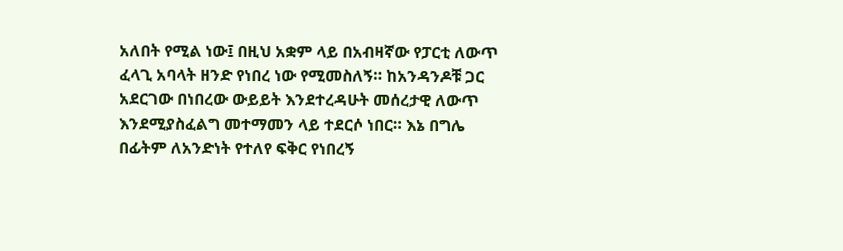አለበት የሚል ነው፤ በዚህ አቋም ላይ በአብዛኛው የፓርቲ ለውጥ ፈላጊ አባላት ዘንድ የነበረ ነው የሚመስለኝ። ከአንዳንዶቹ ጋር አደርገው በነበረው ውይይት እንደተረዳሁት መሰረታዊ ለውጥ እንደሚያስፈልግ መተማመን ላይ ተደርሶ ነበር። እኔ በግሌ በፊትም ለአንድነት የተለየ ፍቅር የነበረኝ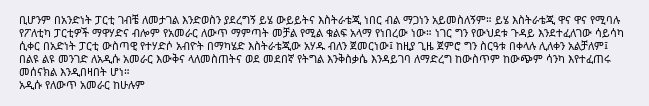ቢሆንም በአንድነት ፓርቲ ገብቼ ለመታገል እንድወስን ያደረግኝ ይሄ ውይይትና እስትራቴጂ ነበር ብል ማጋነን አይመስለኝም። ይሄ እስትራቴጂ ዋና ዋና የሚባሉ የፖለቲካ ፓርቲዎች ማዋሃድና ብሎም የአመራር ለውጥ ማምጣት መቻል የሚል ቁልፍ አላማ የነበረው ነው። ነገር ግን የውህደቱ ጉዳይ እንደተፈለገው ሳይሳካ ሲቀር በአድነት ፓርቲ ውስጣዊ የተሃድሶ አብዮት በማካሄድ እስትራቴጂው አሃዱ ብለን ጀመርነው፤ ከዚያ ጊዜ ጀምሮ ግን ስርዓቱ በቀላሉ ሊለቀን አልቻለም፤ በልዩ ልዩ መንገድ ለአዲሱ አመራር እውቅና ላለመስጠትና ወደ መደበኛ የትግል እንቅስቃሴ እንዳይገባ ለማድረግ ከውስጥም ከውጭም ሳንካ እየተፈጠሩ መሰናክል እንዲበዛበት ሆነ።
አዲሱ የለውጥ አመራር ከሁሉም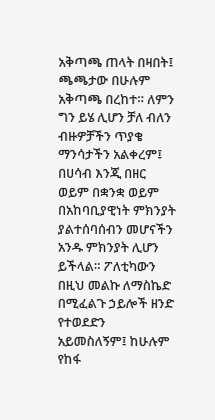አቅጣጫ ጠላት በዛበት፤ ጫጫታው በሁሉም አቅጣጫ በረከተ። ለምን ግን ይሄ ሊሆን ቻለ ብለን ብዙዎቻችን ጥያቄ ማንሳታችን አልቀረም፤ በሀሳብ እንጂ በዘር ወይም በቋንቋ ወይም በአከባቢያዊነት ምክንያት ያልተሰባሰብን መሆናችን አንዱ ምክንያት ሊሆን ይችላል። ፖለቲካውን በዚህ መልኩ ለማስኬድ በሚፈልጉ ኃይሎች ዘንድ የተወደድን አይመስለኝም፤ ከሁሉም የከፋ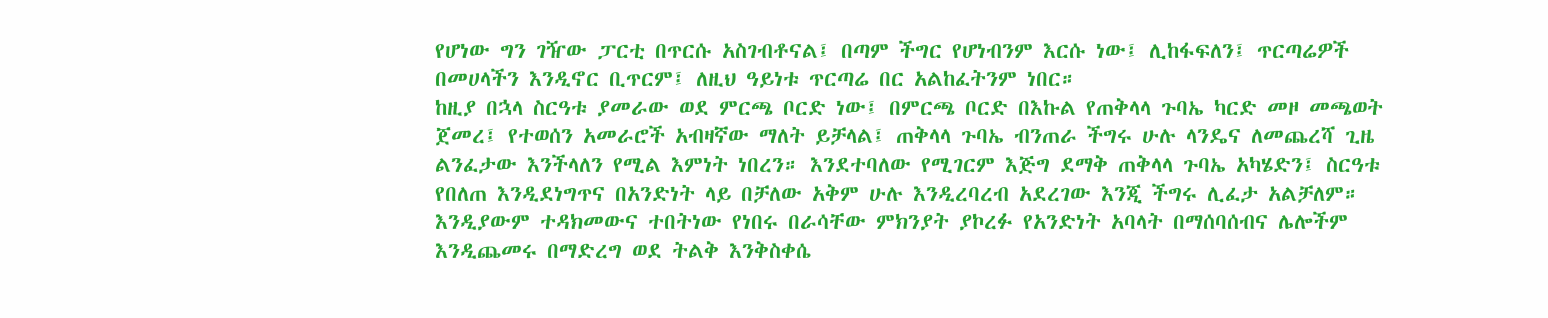የሆነው ግን ገዥው ፓርቲ በጥርሱ አስገብቶናል፤ በጣም ችግር የሆነብንም እርሱ ነው፤ ሊከፋፍለን፤ ጥርጣሬዎች በመሀላችን እንዲኖር ቢጥርም፤ ለዚህ ዓይነቱ ጥርጣሬ በር አልከፈትንም ነበር።
ከዚያ በኋላ ስርዓቱ ያመራው ወደ ምርጫ ቦርድ ነው፤ በምርጫ ቦርድ በእኩል የጠቅላላ ጉባኤ ካርድ መዞ መጫወት ጀመረ፤ የተወሰን አመራሮች አብዛኛው ማለት ይቻላል፤ ጠቅላላ ጉባኤ ብንጠራ ችግሩ ሁሉ ላንዴና ለመጨረሻ ጊዜ ልንፈታው እንችላለን የሚል እምነት ነበረን። እንደተባለው የሚገርም እጅግ ደማቅ ጠቅላላ ጉባኤ አካሄድን፤ ስርዓቱ የበለጠ እንዲደነግጥና በአንድነት ላይ በቻለው አቅም ሁሉ እንዲረባረብ አደረገው እንጂ ችግሩ ሊፈታ አልቻለም። እንዲያውም ተዳክመውና ተበትነው የነበሩ በራሳቸው ምክንያት ያኮረፉ የአንድነት አባላት በማሰባሰብና ሌሎችም እንዲጨመሩ በማድረግ ወደ ትልቅ እንቅስቀሴ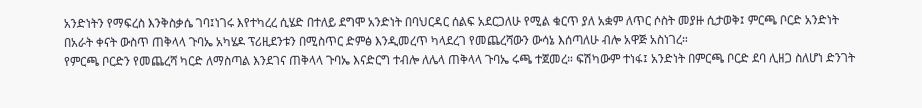አንድነትን የማፍረስ እንቅስቃሴ ገባ፤ነገሩ እየተካረረ ሲሄድ በተለይ ደግሞ አንድነት በባህርዳር ሰልፍ አደርጋለሁ የሚል ቁርጥ ያለ አቋም ለጥር ሶስት መያዙ ሲታወቅ፤ ምርጫ ቦርድ አንድነት በአራት ቀናት ውስጥ ጠቅላላ ጉባኤ አካሄዶ ፕሪዚደንቱን በሚስጥር ድምፅ እንዲመረጥ ካላደረገ የመጨረሻውን ውሳኔ እሰጣለሁ ብሎ አዋጅ አስነገረ።
የምርጫ ቦርድን የመጨረሻ ካርድ ለማስጣል እንደገና ጠቅላላ ጉባኤ እናድርግ ተብሎ ለሌላ ጠቅላላ ጉባኤ ሩጫ ተጀመረ። ፍሽካውም ተነፋ፤ አንድነት በምርጫ ቦርድ ደባ ሊዘጋ ስለሆነ ድንገት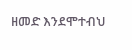ዘመድ እንደሞተብህ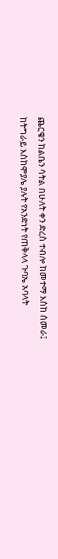ጨርቄን ከልቤን ሳትል በሁለት ቀን ድረስ ተብሎ ከመተማ እስከ ሰመራ፤ ከትግራይ እስከሞያሌ ያሉት የአንድነት የጠቅላላ ጉባኤ አባላት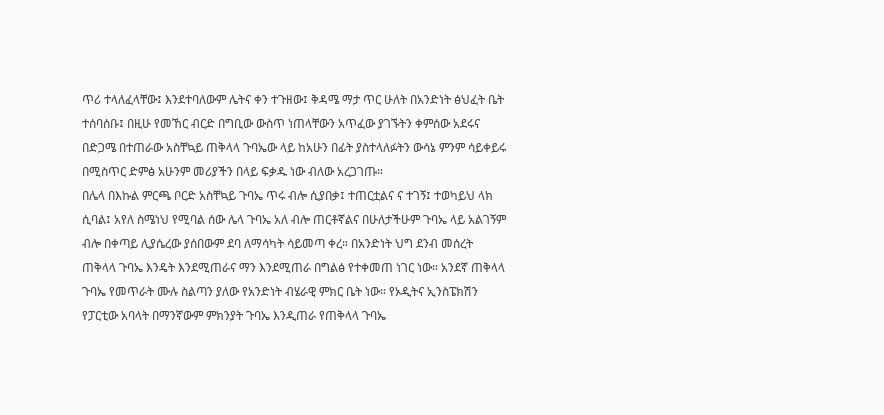ጥሪ ተላለፈላቸው፤ እንደተባለውም ሌትና ቀን ተጉዘው፤ ቅዳሜ ማታ ጥር ሁለት በአንድነት ፅህፈት ቤት ተሰባሰቡ፤ በዚሁ የመኸር ብርድ በግቢው ውስጥ ነጠላቸውን አጥፈው ያገኙትን ቀምሰው አደሩና በድጋሜ በተጠራው አስቸኳይ ጠቅላላ ጉባኤው ላይ ከአሁን በፊት ያስተላለፉትን ውሳኔ ምንም ሳይቀይሩ በሚስጥር ድምፅ አሁንም መሪያችን በላይ ፍቃዱ ነው ብለው አረጋገጡ።
በሌላ በእኩል ምርጫ ቦርድ አስቸኳይ ጉባኤ ጥሩ ብሎ ሲያበቃ፤ ተጠርቷልና ና ተገኝ፤ ተወካይህ ላክ ሲባል፤ አየለ ስሜነህ የሚባል ሰው ሌላ ጉባኤ አለ ብሎ ጠርቶኛልና በሁለታችሁም ጉባኤ ላይ አልገኝም ብሎ በቀጣይ ሊያሴረው ያሰበውም ደባ ለማሳካት ሳይመጣ ቀረ። በአንድነት ህግ ደንብ መሰረት ጠቅላላ ጉባኤ እንዴት እንደሚጠራና ማን እንደሚጠራ በግልፅ የተቀመጠ ነገር ነው። አንደኛ ጠቅላላ ጉባኤ የመጥራት ሙሉ ስልጣን ያለው የአንድነት ብሄራዊ ምክር ቤት ነው። የኦዲትና ኢንስፔክሽን የፓርቲው አባላት በማንኛውም ምክንያት ጉባኤ እንዲጠራ የጠቅላላ ጉባኤ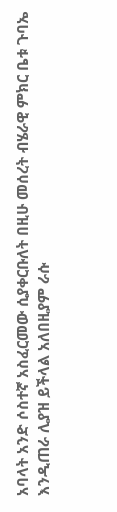አባላት አንድ ሶስተኛ አስፈርመው ሲያቀርቡለት በዚሁ መሰረት ብሄራዊ ምክር ቤቱ ጉባኤ እንዲጠራ ሊያዝ ይችላል አለበዚያም ራሱ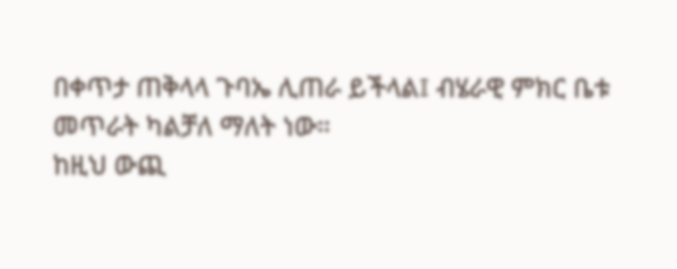በቀጥታ ጠቅላላ ጉባኤ ሊጠራ ይችላል፤ ብሄራዊ ምክር ቤቱ መጥራት ካልቻለ ማለት ነው።
ከዚህ ውጪ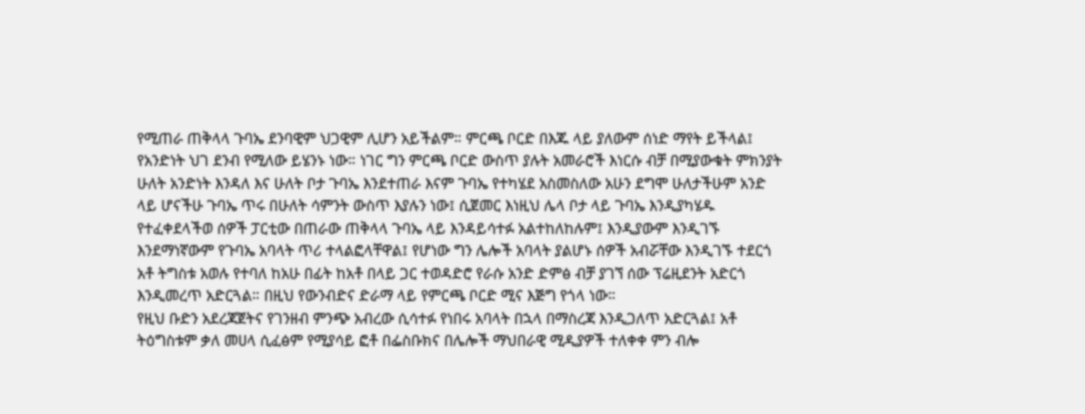የሚጠራ ጠቅላላ ጉባኤ ደንባዊም ህጋዊም ሊሆን አይችልም። ምርጫ ቦርድ በእጁ ላይ ያለውም ሰነድ ማየት ይችላል፤ የአንድነት ህገ ደንብ የሚለው ይሄንኑ ነው። ነገር ግን ምርጫ ቦርድ ውስጥ ያሉት አመራሮች እነርሱ ብቻ በሚያውቁት ምክንያት ሁለት አንድነት እንዳለ እና ሁለት ቦታ ጉባኤ እንደተጠራ እናም ጉባኤ የተካሄደ አስመስለው አሁን ደግሞ ሁለታችሁም አንድ ላይ ሆናችሁ ጉባኤ ጥሩ በሁለት ሳምንት ውስጥ እያሉን ነው፤ ሲጀመር እነዚህ ሌላ ቦታ ላይ ጉባኤ እንዲያካሄዱ የተፈቀደላችወ ሰዎች ፓርቲው በጠራው ጠቅላላ ጉባኤ ላይ እንዳይሳተፉ አልተከለከሉም፤ እንዲያውም እንዲገኙ እንደማነኛውም የጉባኤ አባላት ጥሪ ተላልፎላቸዋል፤ የሆነው ግን ሌሎች አባላት ያልሆኑ ሰዎች አብሯቸው እንዲገኙ ተደርጎ አቶ ትግስቱ አወሉ የተባለ ከአሁ በፊት ከአቶ በላይ ጋር ተወዳድሮ የራሱ አንድ ድምፅ ብቻ ያገኘ ሰው ፕሬዚደንት አድርጎ እንዲመረጥ አድርጓል። በዚህ የውንብድና ድራማ ላይ የምርጫ ቦርድ ሚና እጅግ የጎላ ነው።
የዚህ ቡድን አደረጃጀትና የገንዘብ ምንጭ አብረው ሲሳተፉ የነበሩ አባላት በኋላ በማስረጃ እንዲጋለጥ አድርጓል፤ አቶ ትዕግስቱም ቃለ መሀላ ሲፈፅም የሚያሳይ ፎቶ በፌስቡክና በሌሎች ማህበራዊ ሚዲያዎች ተለቀቀ ምን ብሎ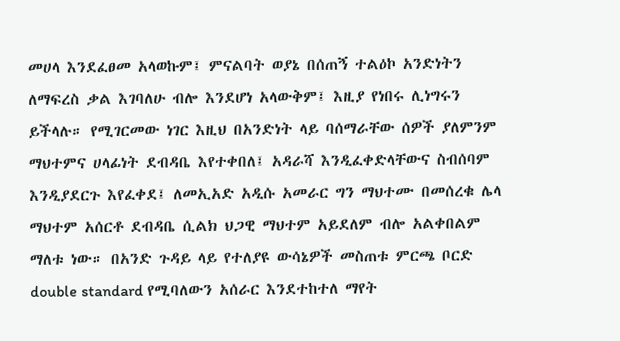መሀላ እንደፈፀመ አላወኩም፤ ምናልባት ወያኔ በሰጠኝ ተልዕኮ አንድነትን ለማፍረስ ቃል እገባለሁ ብሎ እንደሆነ አላውቅም፤ እዚያ የነበሩ ሊነግሩን ይችላሉ። የሚገርመው ነገር እዚህ በአንድነት ላይ ባሰማራቸው ሰዎች ያለምንም ማህተምና ሀላፊነት ደብዳቤ እየተቀበለ፤ አዳራሻ እንዲፈቀድላቸውና ስብሰባም እንዲያደርጉ እየፈቀደ፤ ለመኢአድ አዲሱ አመራር ግን ማህተሙ በመሰረቁ ሌላ ማህተም አሰርቶ ደብዳቤ ሲልክ ህጋዊ ማህተም አይደለም ብሎ አልቀበልም ማለቱ ነው። በአንድ ጉዳይ ላይ የተለያዩ ውሳኔዎች መስጠቱ ምርጫ ቦርድ double standard የሚባለውን አሰራር እንደተከተለ ማየት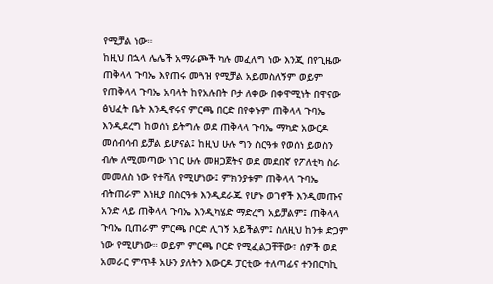የሚቻል ነው።
ከዚህ በኋላ ሌሌች አማራጮች ካሉ መፈለግ ነው እንጂ በየጊዜው ጠቅላላ ጉባኤ እየጠሩ መጓዝ የሚቻል አይመስለኝም ወይም የጠቅላላ ጉባኤ አባላት ከየአሉበት ቦታ ለቀው በቀዋሚነት በዋናው ፅህፈት ቤት እንዲኖሩና ምርጫ በርድ በየቀኑም ጠቅላላ ጉባኤ እንዲደረግ ከወሰነ ይትግሉ ወደ ጠቅላላ ጉባኤ ማካድ አውርዶ መሰብሳብ ይቻል ይሆናል፤ ከዚህ ሁሉ ግን ስርዓቱ የወሰነ ይወስን ብሎ ለሚመጣው ነገር ሁሉ መዘጋጀትና ወደ መደበኛ የፖለቲካ ስራ መመለስ ነው የተሻለ የሚሆነው፤ ምክንያቱም ጠቅላላ ጉባኤ ብትጠራም እነዚያ በስርዓቱ እንዲደራጁ የሆኑ ወገኖች እንዲመጡና አንድ ላይ ጠቅላላ ጉባኤ እንዲካሄድ ማድረግ አይቻልም፤ ጠቅላላ ጉባኤ ቢጠራም ምርጫ ቦርድ ሊገኝ አይችልም፤ ስለዚህ ከንቱ ድጋም ነው የሚሆነው። ወይም ምርጫ ቦርድ የሚፈልጋቸቸው፣ ሰዎች ወደ አመራር ምጥቶ አሁን ያለትን እውርዶ ፓርቲው ተለጣፊና ተንበርካኪ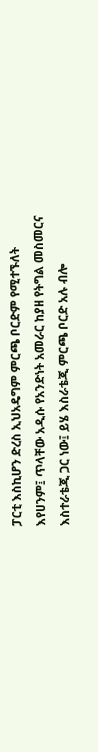ፓርቲ እስኪሆን ድረስ ኢህአዴግም ምርጫ ቦርድም የሚተኙለት እየሀንም፤ ጥላቸው አዲሱ የአንድነት አመራር ከያዘ የትግል መስመርና እስተራቴጂ ጋር ነው፤ ይሄ እስራቴጂ ምርጫ ቦርድ አሉ ብሎ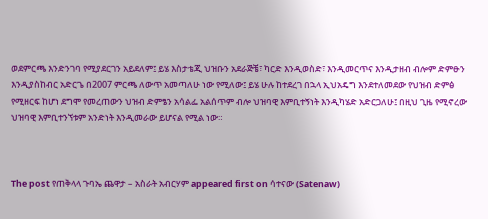ወደምርጫ እንድንገባ የሚያደርገን አይደለም፤ ይሄ እስታቴጂ ህዝቡን አደራጅቼ፣ ካርድ እንዲወስድ፣ እንዲመርጥና እንዲታዘብ ብሎም ድምፁን እንዲያስከብር አድርጌ በ2007 ምርጫ ለውጥ አመጣለሁ ነው የሚለው፤ ይሄ ሁሉ ከተደረገ በኋላ ኢህአዴግ እንደተለመደው የህዝብ ድምፅ የሚዘርፍ ከሆነ ደግሞ የመረጠውን ህዝብ ድምፄን አሳልፌ አልሰጥም ብሎ ህዝባዊ እምቢተኝነት እንዲካሄድ አድርጋለሁ፤ በዚህ ጊዜ የሚኖረው ህዝባዊ እምቢተንኘቱም አንድነት እንዲመራው ይሆናል የሚል ነው።



The post የጠቅላላ ጉባኤ ጨዋታ – አስራት አብርሃም appeared first on ሳተናው (Satenaw)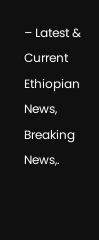– Latest & Current Ethiopian News, Breaking News,.